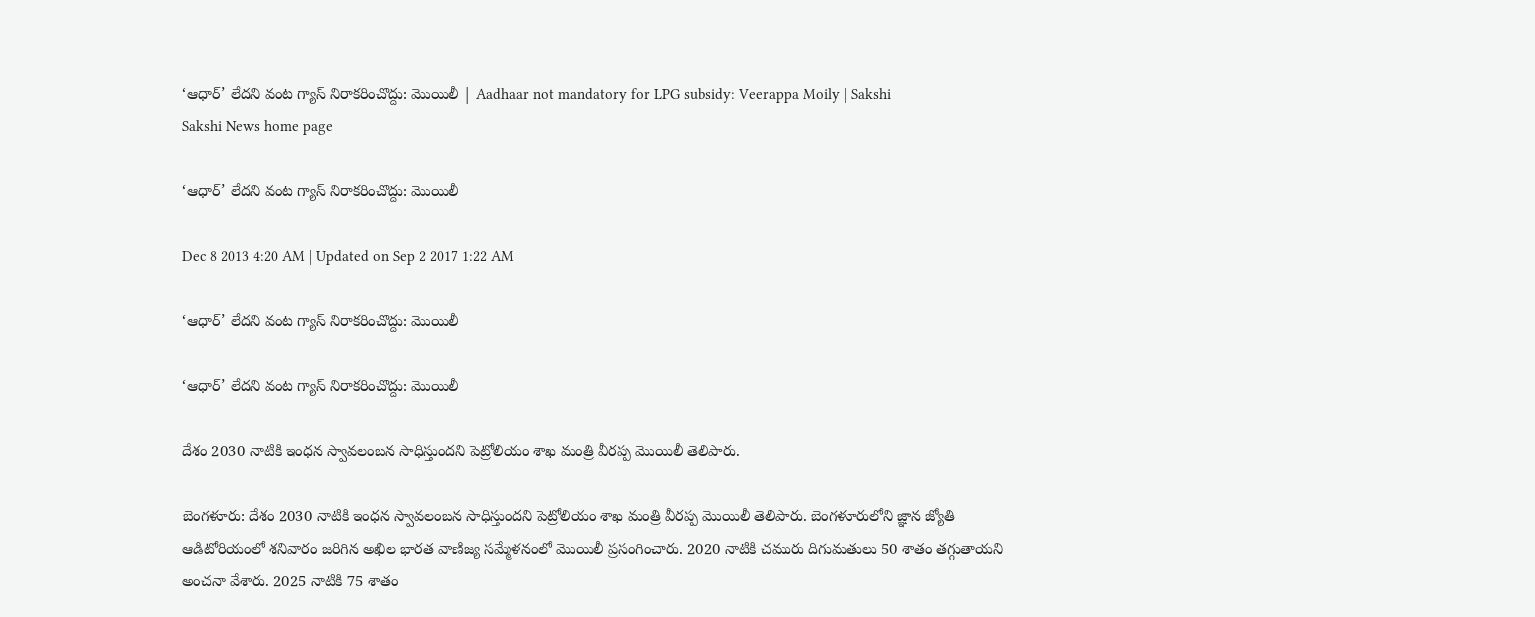‘ఆధార్’ లేదని వంట గ్యాస్ నిరాకరించొద్దు: మొయిలీ | Aadhaar not mandatory for LPG subsidy: Veerappa Moily | Sakshi
Sakshi News home page

‘ఆధార్’ లేదని వంట గ్యాస్ నిరాకరించొద్దు: మొయిలీ

Dec 8 2013 4:20 AM | Updated on Sep 2 2017 1:22 AM

‘ఆధార్’ లేదని వంట గ్యాస్ నిరాకరించొద్దు: మొయిలీ

‘ఆధార్’ లేదని వంట గ్యాస్ నిరాకరించొద్దు: మొయిలీ

దేశం 2030 నాటికి ఇంధన స్వావలంబన సాధిస్తుందని పెట్రోలియం శాఖ మంత్రి వీరప్ప మొయిలీ తెలిపారు.

బెంగళూరు: దేశం 2030 నాటికి ఇంధన స్వావలంబన సాధిస్తుందని పెట్రోలియం శాఖ మంత్రి వీరప్ప మొయిలీ తెలిపారు. బెంగళూరులోని జ్ఞాన జ్యోతి ఆడిటోరియంలో శనివారం జరిగిన అఖిల భారత వాణిజ్య సమ్మేళనంలో మొయిలీ ప్రసంగించారు. 2020 నాటికి చమురు దిగుమతులు 50 శాతం తగ్గుతాయని అంచనా వేశారు. 2025 నాటికి 75 శాతం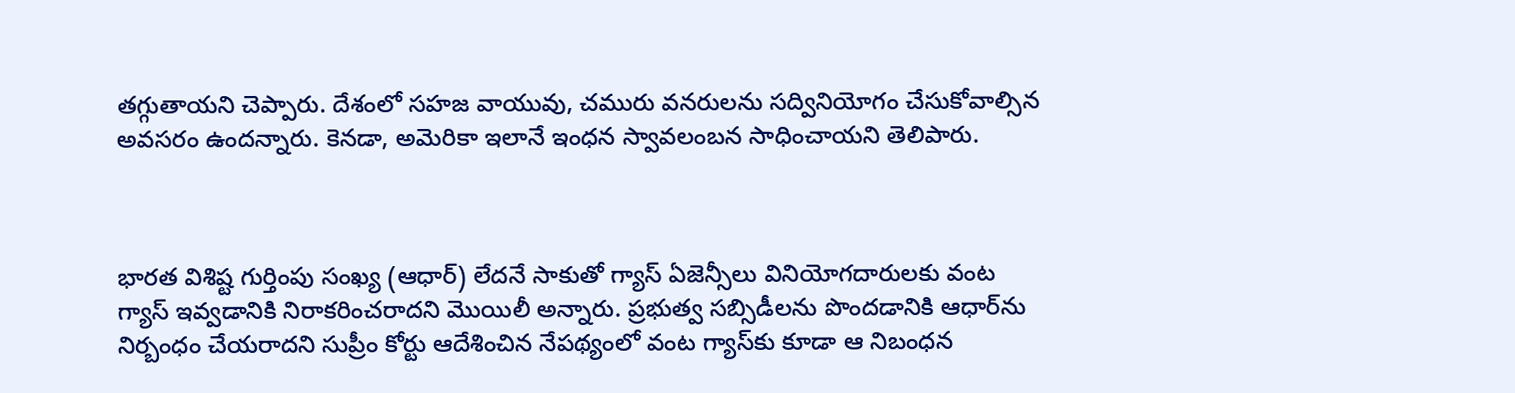తగ్గుతాయని చెప్పారు. దేశంలో సహజ వాయువు, చమురు వనరులను సద్వినియోగం చేసుకోవాల్సిన అవసరం ఉందన్నారు. కెనడా, అమెరికా ఇలానే ఇంధన స్వావలంబన సాధించాయని తెలిపారు.



భారత విశిష్ట గుర్తింపు సంఖ్య (ఆధార్) లేదనే సాకుతో గ్యాస్ ఏజెన్సీలు వినియోగదారులకు వంట గ్యాస్ ఇవ్వడానికి నిరాకరించరాదని మొయిలీ అన్నారు. ప్రభుత్వ సబ్సిడీలను పొందడానికి ఆధార్‌ను నిర్బంధం చేయరాదని సుప్రీం కోర్టు ఆదేశించిన నేపథ్యంలో వంట గ్యాస్‌కు కూడా ఆ నిబంధన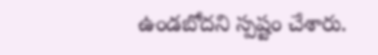ఉండబోదని స్పష్టం చేశారు.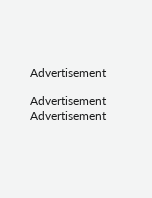Advertisement

Advertisement
Advertisement